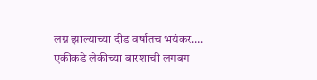लग्न झाल्याच्या दीड वर्षातच भयंकर…. एकीकडे लेकीच्या बारशाची लगबग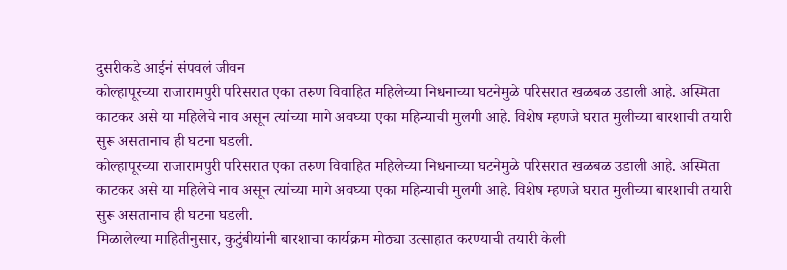दुसरीकडे आईनं संपवलं जीवन
कोल्हापूरच्या राजारामपुरी परिसरात एका तरुण विवाहित महिलेच्या निधनाच्या घटनेमुळे परिसरात खळबळ उडाली आहे. अस्मिता काटकर असे या महिलेचे नाव असून त्यांच्या मागे अवघ्या एका महिन्याची मुलगी आहे. विशेष म्हणजे घरात मुलीच्या बारशाची तयारी सुरू असतानाच ही घटना घडली.
कोल्हापूरच्या राजारामपुरी परिसरात एका तरुण विवाहित महिलेच्या निधनाच्या घटनेमुळे परिसरात खळबळ उडाली आहे. अस्मिता काटकर असे या महिलेचे नाव असून त्यांच्या मागे अवघ्या एका महिन्याची मुलगी आहे. विशेष म्हणजे घरात मुलीच्या बारशाची तयारी सुरू असतानाच ही घटना घडली.
मिळालेल्या माहितीनुसार, कुटुंबीयांनी बारशाचा कार्यक्रम मोठ्या उत्साहात करण्याची तयारी केली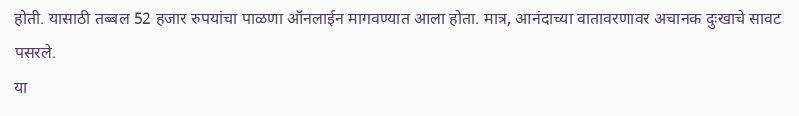होती. यासाठी तब्बल 52 हजार रुपयांचा पाळणा ऑनलाईन मागवण्यात आला होता. मात्र, आनंदाच्या वातावरणावर अचानक दुःखाचे सावट पसरले.
या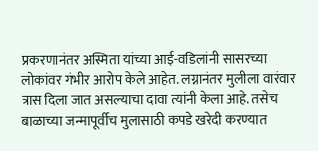प्रकरणानंतर अस्मिता यांच्या आई-वडिलांनी सासरच्या लोकांवर गंभीर आरोप केले आहेत. लग्नानंतर मुलीला वारंवार त्रास दिला जात असल्याचा दावा त्यांनी केला आहे. तसेच बाळाच्या जन्मापूर्वीच मुलासाठी कपडे खरेदी करण्यात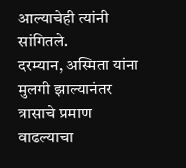आल्याचेही त्यांनी सांगितले.
दरम्यान, अस्मिता यांना मुलगी झाल्यानंतर त्रासाचे प्रमाण वाढल्याचा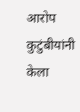आरोप कुटुंबीयांनी केला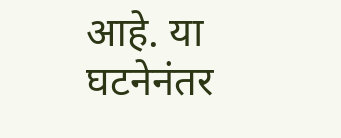आहे. या घटनेनंतर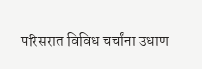परिसरात विविध चर्चांना उधाण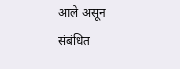आले असून संबंधित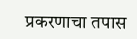प्रकरणाचा तपास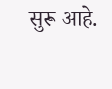सुरू आहे.